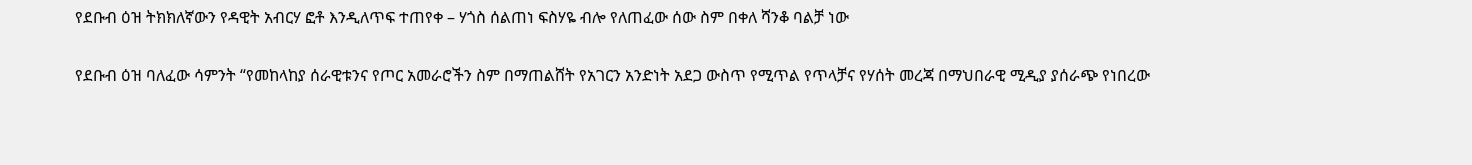የደቡብ ዕዝ ትክክለኛውን የዳዊት አብርሃ ፎቶ እንዲለጥፍ ተጠየቀ – ሃጎስ ሰልጠነ ፍስሃዬ ብሎ የለጠፈው ሰው ስም በቀለ ሻንቆ ባልቻ ነው

የደቡብ ዕዝ ባለፈው ሳምንት “የመከላከያ ሰራዊቱንና የጦር አመራሮችን ስም በማጠልሸት የአገርን አንድነት አደጋ ውስጥ የሚጥል የጥላቻና የሃሰት መረጃ በማህበራዊ ሚዲያ ያሰራጭ የነበረው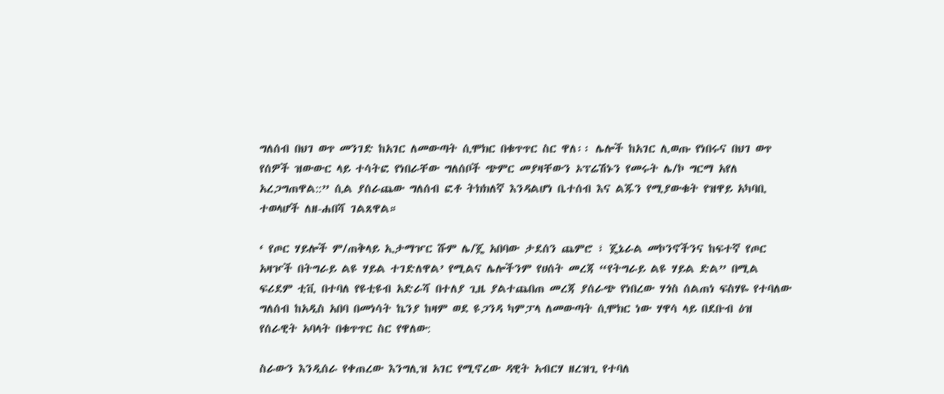ግለሰብ በህገ ወጥ መንገድ ከአገር ለመውጣት ሲሞክር በቁጥጥር ስር ዋለ፡፡ ሌሎች ከአገር ሊወጡ የነበሩና በህገ ወጥ የሰዎች ዝውውር ላይ ተሳትፎ የነበራቸው ግለሰቦች ጭምር መያዛቸውን ኦፕሬሽኑን የመሩት ሌ/ኮ ግርማ አየለ አረጋግጠዋል::” ሲል ያሰራጨው ግለሰብ ፎቶ ትክክለኛ እንዳልሆነ ቤተሰብ እና ልጁን የሚያውቁት የዝዋይ አካባቢ ተወላሆች ለዘ-ሐበሻ ገልጸዋል።

‘ የጦር ሃይሎች ም/ጠቅላይ ኢታማዦር ሹም ሌ/ጄ አበባው ታደሰን ጨምሮ ፣ ጄኔራል መኮንኖችንና ከፍተኛ የጦር አዛዦች በትግራይ ልዩ ሃይል ተገድለዋል’ የሚልና ሌሎችንም የሀሰት መረጃ “የትግራይ ልዩ ሃይል ድል” በሚል ፍሪደም ቲቪ በተባለ የዩቲዩብ አድራሻ በተለያ ጊዜ ያልተጨበጠ መረጃ ያሰራጭ የነበረው ሃጎስ ሰልጠነ ፍስሃዬ የተባለው ግለሰብ ከአዲስ አበባ በመነሳት ኬንያ ከዛም ወደ ዩጋንዳ ካምፓላ ለመውጣት ሲሞክር ነው ሃዋሳ ላይ በደቡብ ዕዝ የሰራዊት አባላት በቁጥጥር ስር የዋለው:

ስራውን እንዲሰራ የቀጠረው እንግሊዝ አገር የሚኖረው ዳዊት አብርሃ ዘረዝጊ የተባለ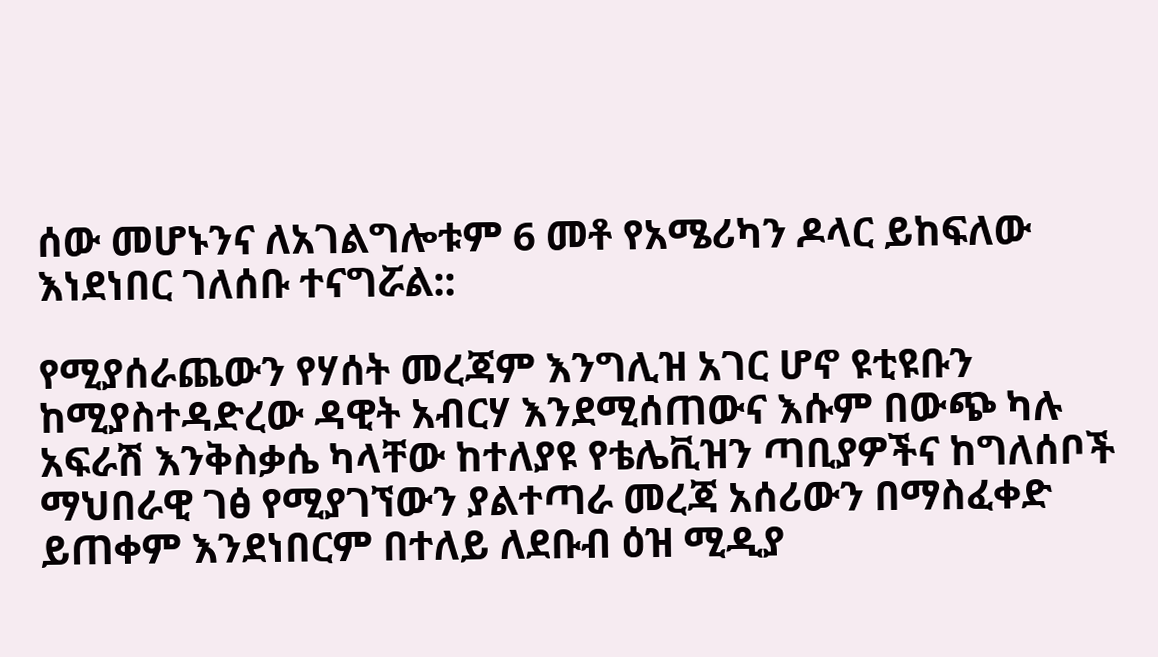ሰው መሆኑንና ለአገልግሎቱም 6 መቶ የአሜሪካን ዶላር ይከፍለው እነደነበር ገለሰቡ ተናግሯል::

የሚያሰራጨውን የሃሰት መረጃም እንግሊዝ አገር ሆኖ ዩቲዩቡን ከሚያስተዳድረው ዳዊት አብርሃ እንደሚሰጠውና እሱም በውጭ ካሉ አፍራሽ እንቅስቃሴ ካላቸው ከተለያዩ የቴሌቪዝን ጣቢያዎችና ከግለሰቦች ማህበራዊ ገፅ የሚያገኘውን ያልተጣራ መረጃ አሰሪውን በማስፈቀድ ይጠቀም እንደነበርም በተለይ ለደቡብ ዕዝ ሚዲያ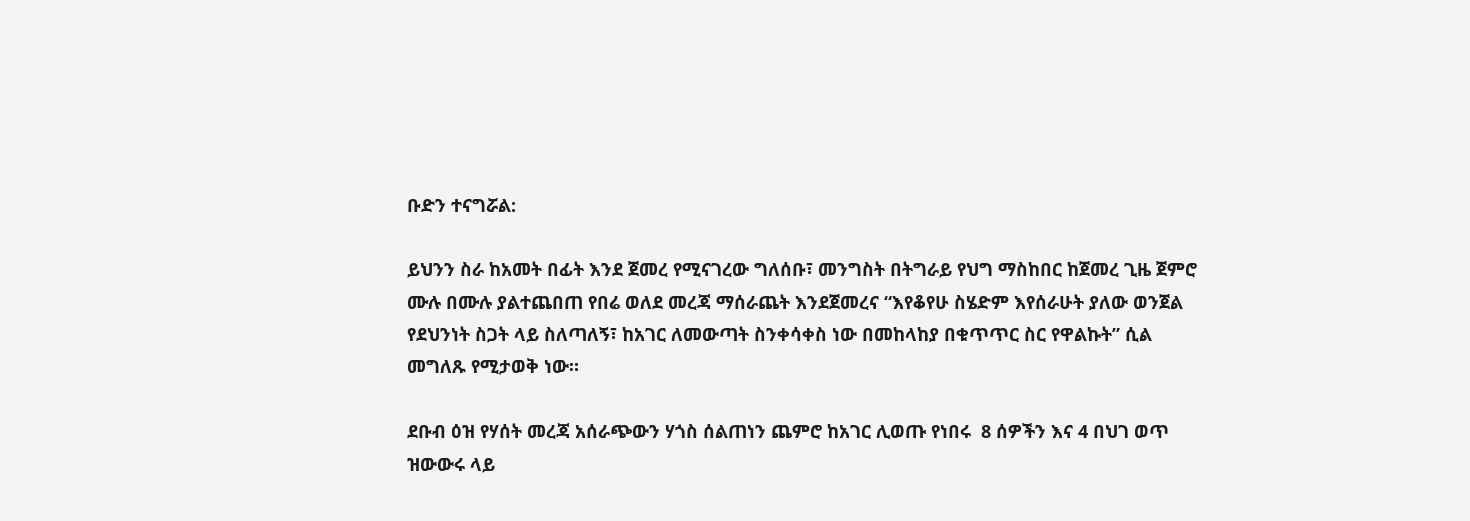ቡድን ተናግሯል:

ይህንን ስራ ከአመት በፊት እንደ ጀመረ የሚናገረው ግለሰቡ፣ መንግስት በትግራይ የህግ ማስከበር ከጀመረ ጊዜ ጀምሮ ሙሉ በሙሉ ያልተጨበጠ የበሬ ወለደ መረጃ ማሰራጨት እንደጀመረና “እየቆየሁ ስሄድም እየሰራሁት ያለው ወንጀል የደህንነት ስጋት ላይ ስለጣለኝ፣ ከአገር ለመውጣት ስንቀሳቀስ ነው በመከላከያ በቁጥጥር ስር የዋልኩት” ሲል መግለጹ የሚታወቅ ነው።

ደቡብ ዕዝ የሃሰት መረጃ አሰራጭውን ሃጎስ ሰልጠነን ጨምሮ ከአገር ሊወጡ የነበሩ  8 ሰዎችን እና 4 በህገ ወጥ ዝውውሩ ላይ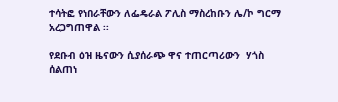ተሳትፎ የነበራቸውን ለፌዴራል ፖሊስ ማስረከቡን ሌ/ኮ ግርማ አረጋግጠዋል ፡፡

የደቡብ ዕዝ ዜናውን ሲያሰራጭ ዋና ተጠርጣሪውን  ሃጎስ ሰልጠነ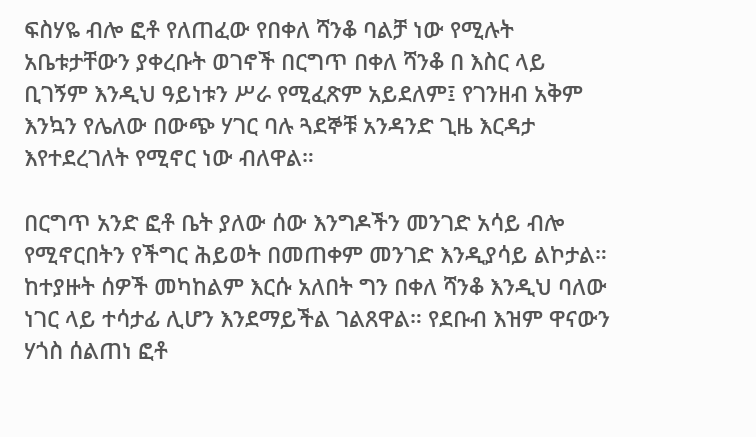ፍስሃዬ ብሎ ፎቶ የለጠፈው የበቀለ ሻንቆ ባልቻ ነው የሚሉት አቤቱታቸውን ያቀረቡት ወገኖች በርግጥ በቀለ ሻንቆ በ እስር ላይ ቢገኝም እንዲህ ዓይነቱን ሥራ የሚፈጽም አይደለም፤ የገንዘብ አቅም እንኳን የሌለው በውጭ ሃገር ባሉ ጓደኞቹ አንዳንድ ጊዜ እርዳታ እየተደረገለት የሚኖር ነው ብለዋል።

በርግጥ አንድ ፎቶ ቤት ያለው ሰው እንግዶችን መንገድ አሳይ ብሎ የሚኖርበትን የችግር ሕይወት በመጠቀም መንገድ እንዲያሳይ ልኮታል። ከተያዙት ሰዎች መካከልም እርሱ አለበት ግን በቀለ ሻንቆ እንዲህ ባለው ነገር ላይ ተሳታፊ ሊሆን እንደማይችል ገልጸዋል። የደቡብ እዝም ዋናውን ሃጎስ ሰልጠነ ፎቶ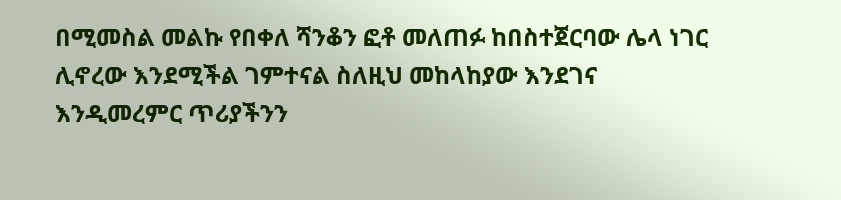በሚመስል መልኩ የበቀለ ሻንቆን ፎቶ መለጠፉ ከበስተጀርባው ሌላ ነገር ሊኖረው እንደሚችል ገምተናል ስለዚህ መከላከያው እንደገና እንዲመረምር ጥሪያችንን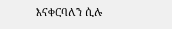እናቀርባለን ሲሉ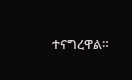ተናግረዋል።